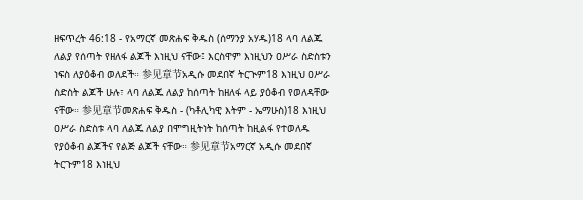ዘፍጥረት 46:18 - የአማርኛ መጽሐፍ ቅዱስ (ሰማንያ አሃዱ)18 ላባ ለልጁ ለልያ የሰጣት የዘለፋ ልጆች እነዚህ ናቸው፤ እርስዋም እነዚህን ዐሥራ ስድስቱን ነፍስ ለያዕቆብ ወለደች። 参见章节አዲሱ መደበኛ ትርጒም18 እነዚህ ዐሥራ ስድስት ልጆች ሁሉ፣ ላባ ለልጁ ለልያ ከሰጣት ከዘለፋ ላይ ያዕቆብ የወለዳቸው ናቸው። 参见章节መጽሐፍ ቅዱስ - (ካቶሊካዊ እትም - ኤማሁስ)18 እነዚህ ዐሥራ ስድስቱ ላባ ለልጁ ለልያ በሞግዚትነት ከሰጣት ከዚልፋ የተወለዱ የያዕቆብ ልጆችና የልጅ ልጆች ናቸው። 参见章节አማርኛ አዲሱ መደበኛ ትርጉም18 እነዚህ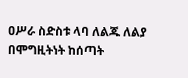ዐሥራ ስድስቱ ላባ ለልጁ ለልያ በሞግዚትነት ከሰጣት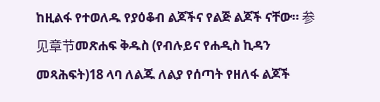ከዚልፋ የተወለዱ የያዕቆብ ልጆችና የልጅ ልጆች ናቸው። 参见章节መጽሐፍ ቅዱስ (የብሉይና የሐዲስ ኪዳን መጻሕፍት)18 ላባ ለልጁ ለልያ የሰጣት የዘለፋ ልጆች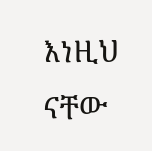እነዚህ ናቸው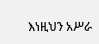እነዚህን አሥራ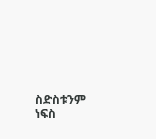ስድስቱንም ነፍስ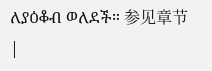ለያዕቆብ ወለደች። 参见章节 |